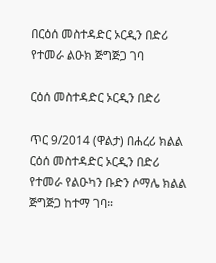በርዕሰ መስተዳድር ኦርዲን በድሪ የተመራ ልዑክ ጅግጅጋ ገባ

ርዕሰ መስተዳድር ኦርዲን በድሪ

ጥር 9/2014 (ዋልታ) በሐረሪ ክልል ርዕሰ መስተዳድር ኦርዲን በድሪ የተመራ የልዑካን ቡድን ሶማሌ ክልል ጅግጅጋ ከተማ ገባ።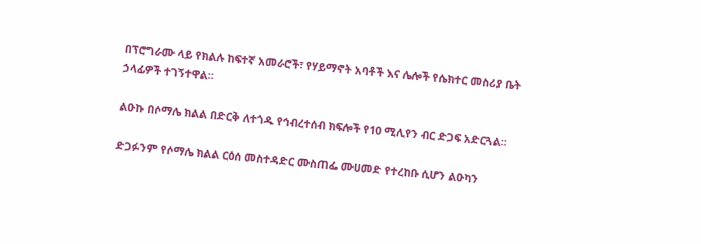በፕሮግራሙ ላይ የክልሉ ከፍተኛ አመራሮች፣ የሃይማኖት አባቶች እና ሌሎች የሴክተር መስሪያ ቤት ኃላፊዎች ተገኝተዋል።

ልዑኩ በሶማሌ ክልል በድርቅ ለተጎዱ የኅብረተሰብ ክፍሎች የ10 ሚሊየን ብር ድጋፍ አድርጓል፡፡

ድጋፉንም የሶማሌ ክልል ርዕሰ መስተዳድር ሙስጠፌ ሙሀመድ የተረከቡ ሲሆን ልዑካን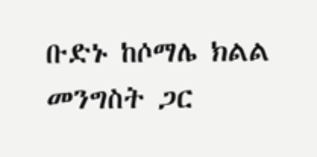ቡድኑ ከሶማሌ ክልል መንግስት ጋር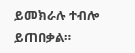ይመክራሉ ተብሎ ይጠበቃል።